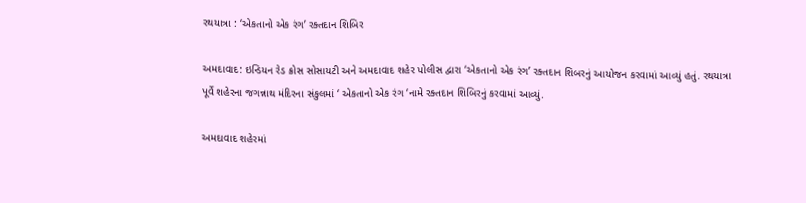રથયાત્રા : ‘એકતાનો એક રંગ’ રક્તદાન શિબિર

અમદાવાદ: ઇન્ડિયન રેડ ક્રોસ સોસાયટી અને અમદાવાદ શહેર પોલીસ દ્વારા ‘એકતાનો એક રંગ’ રક્તદાન શિબરનું આયોજન કરવામાં આવ્યું હતું. રથયાત્રા પૂર્વે શહેરના જગન્નાથ મંદિરના સંકુલમાં ‘ એકતાનો એક રંગ ‘નામે રક્તદાન શિબિરનું કરવામાં આવ્યું.

અમદાવાદ શહેરમાં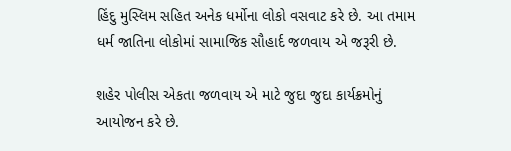હિંદુ મુસ્લિમ સહિત અનેક ધર્મોના લોકો વસવાટ કરે છે. આ તમામ ધર્મ જાતિના લોકોમાં સામાજિક સૌહાર્દ જળવાય એ જરૂરી છે.

શહેર પોલીસ એકતા જળવાય એ માટે જુદા જુદા કાર્યક્રમોનું આયોજન કરે છે.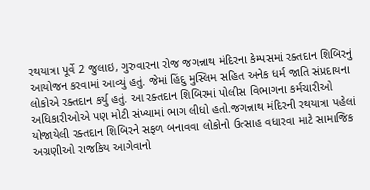રથયાત્રા પૂર્વે 2 જુલાઇ, ગુરુવારના રોજ જગન્નાથ મંદિરના કેમ્પસમાં રક્તદાન શિબિરનું આયોજન કરવામાં આવ્યું હતું. જેમાં હિંદુ મુસ્લિમ સહિત અનેક ધર્મ જાતિ સંપ્રદાયના લોકોએ રક્તદાન કર્યુ હતું. આ રક્તદાન શિબિરમાં પોલીસ વિભાગના કર્મચારીઓ અધિકારીઓએ પણ મોટી સંખ્યામાં ભાગ લીધો હતો.જગન્નાથ મંદિરની રથયાત્રા પહેલાં યોજાયેલી રક્તદાન શિબિરને સફળ બનાવવા લોકોનો ઉત્સાહ વધારવા માટે સામાજિક અગ્રણીઓ રાજકિય આગેવાનો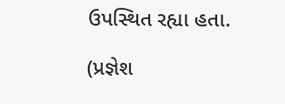ઉપસ્થિત રહ્યા હતા.

(પ્રજ્ઞેશ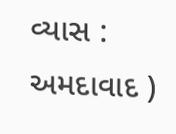વ્યાસ : અમદાવાદ )